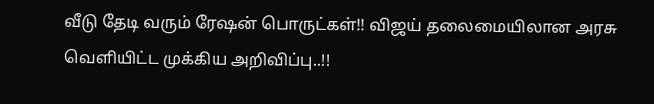வீடு தேடி வரும் ரேஷன் பொருட்கள்!! விஜய் தலைமையிலான அரசு வெளியிட்ட முக்கிய அறிவிப்பு..!!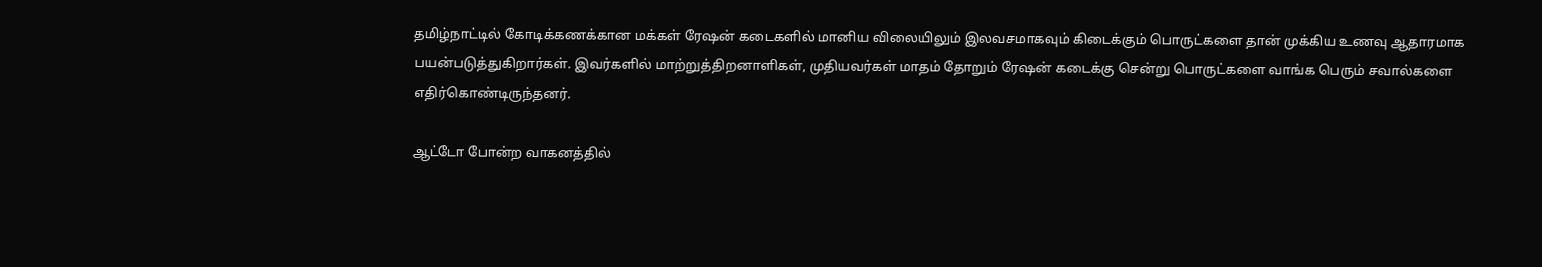தமிழ்நாட்டில் கோடிக்கணக்கான மக்கள் ரேஷன் கடைகளில் மானிய விலையிலும் இலவசமாகவும் கிடைக்கும் பொருட்களை தான் முக்கிய உணவு ஆதாரமாக பயன்படுத்துகிறார்கள். இவர்களில் மாற்றுத்திறனாளிகள், முதியவர்கள் மாதம் தோறும் ரேஷன் கடைக்கு சென்று பொருட்களை வாங்க பெரும் சவால்களை எதிர்கொண்டிருந்தனர்.

ஆட்டோ போன்ற வாகனத்தில்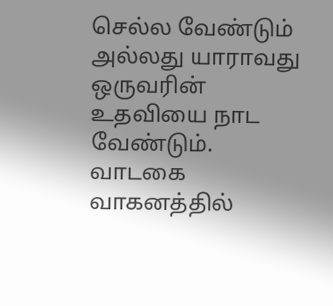செல்ல வேண்டும் அல்லது யாராவது ஒருவரின் உதவியை நாட வேண்டும். வாடகை வாகனத்தில்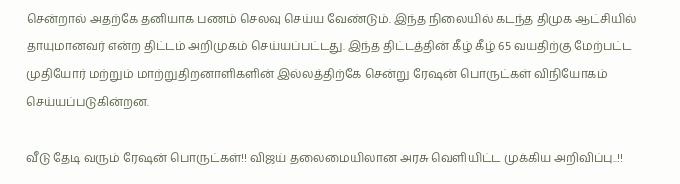சென்றால் அதற்கே தனியாக பணம் செலவு செய்ய வேண்டும். இந்த நிலையில் கடந்த திமுக ஆட்சியில் தாயுமானவர் என்ற திட்டம் அறிமுகம் செய்யப்பட்டது. இந்த திட்டத்தின் கீழ் கீழ் 65 வயதிற்கு மேற்பட்ட முதியோர் மற்றும் மாற்றுதிறனாளிகளின் இல்லத்திற்கே சென்று ரேஷன் பொருட்கள் விநியோகம் செய்யப்படுகின்றன.

வீடு தேடி வரும் ரேஷன் பொருட்கள்!! விஜய் தலைமையிலான அரசு வெளியிட்ட முக்கிய அறிவிப்பு..!!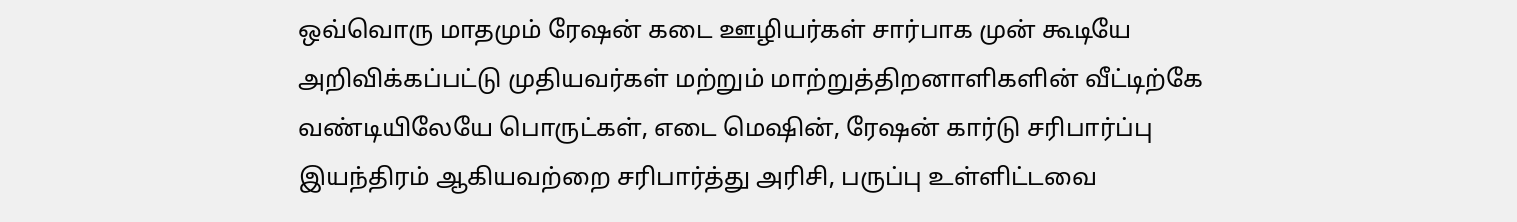ஒவ்வொரு மாதமும் ரேஷன் கடை ஊழியர்கள் சார்பாக முன் கூடியே அறிவிக்கப்பட்டு முதியவர்கள் மற்றும் மாற்றுத்திறனாளிகளின் வீட்டிற்கே வண்டியிலேயே பொருட்கள், எடை மெஷின், ரேஷன் கார்டு சரிபார்ப்பு இயந்திரம் ஆகியவற்றை சரிபார்த்து அரிசி, பருப்பு உள்ளிட்டவை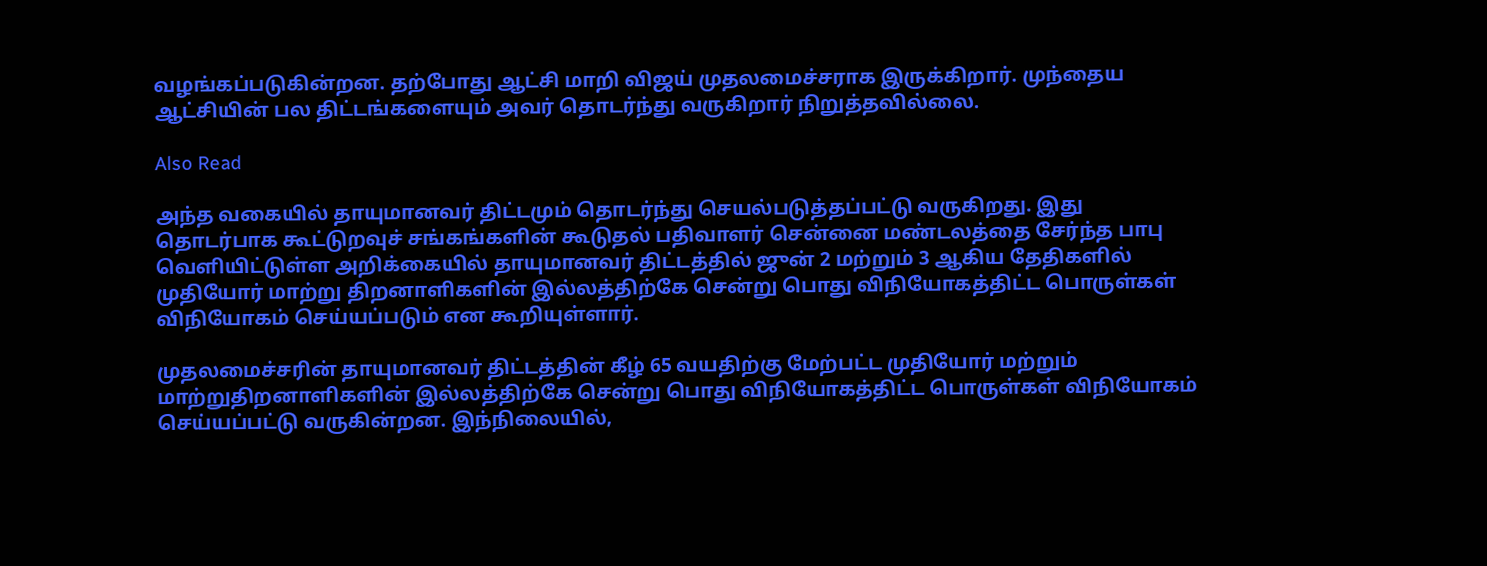வழங்கப்படுகின்றன. தற்போது ஆட்சி மாறி விஜய் முதலமைச்சராக இருக்கிறார். முந்தைய ஆட்சியின் பல திட்டங்களையும் அவர் தொடர்ந்து வருகிறார் நிறுத்தவில்லை.

Also Read

அந்த வகையில் தாயுமானவர் திட்டமும் தொடர்ந்து செயல்படுத்தப்பட்டு வருகிறது. இது தொடர்பாக கூட்டுறவுச் சங்கங்களின் கூடுதல் பதிவாளர் சென்னை மண்டலத்தை சேர்ந்த பாபு வெளியிட்டுள்ள அறிக்கையில் தாயுமானவர் திட்டத்தில் ஜுன் 2 மற்றும் 3 ஆகிய தேதிகளில் முதியோர் மாற்று திறனாளிகளின் இல்லத்திற்கே சென்று பொது விநியோகத்திட்ட பொருள்கள் விநியோகம் செய்யப்படும் என கூறியுள்ளார்.

முதலமைச்சரின் தாயுமானவர் திட்டத்தின் கீழ் 65 வயதிற்கு மேற்பட்ட முதியோர் மற்றும் மாற்றுதிறனாளிகளின் இல்லத்திற்கே சென்று பொது விநியோகத்திட்ட பொருள்கள் விநியோகம் செய்யப்பட்டு வருகின்றன. இந்நிலையில்,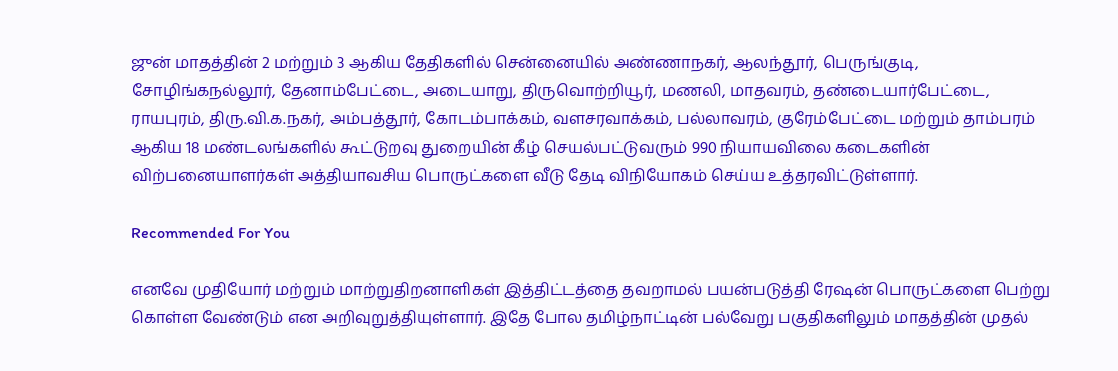ஜுன் மாதத்தின் 2 மற்றும் 3 ஆகிய தேதிகளில் சென்னையில் அண்ணாநகர், ஆலந்தூர், பெருங்குடி, சோழிங்கநல்லூர், தேனாம்பேட்டை, அடையாறு, திருவொற்றியூர், மணலி, மாதவரம், தண்டையார்பேட்டை, ராயபுரம், திரு.வி.க.நகர், அம்பத்தூர், கோடம்பாக்கம், வளசரவாக்கம், பல்லாவரம், குரேம்பேட்டை மற்றும் தாம்பரம் ஆகிய 18 மண்டலங்களில் கூட்டுறவு துறையின் கீழ் செயல்பட்டுவரும் 990 நியாயவிலை கடைகளின் விற்பனையாளர்கள் அத்தியாவசிய பொருட்களை வீடு தேடி விநியோகம் செய்ய உத்தரவிட்டுள்ளார்.

Recommended For You

எனவே முதியோர் மற்றும் மாற்றுதிறனாளிகள் இத்திட்டத்தை தவறாமல் பயன்படுத்தி ரேஷன் பொருட்களை பெற்று கொள்ள வேண்டும் என அறிவுறுத்தியுள்ளார். இதே போல தமிழ்நாட்டின் பல்வேறு பகுதிகளிலும் மாதத்தின் முதல்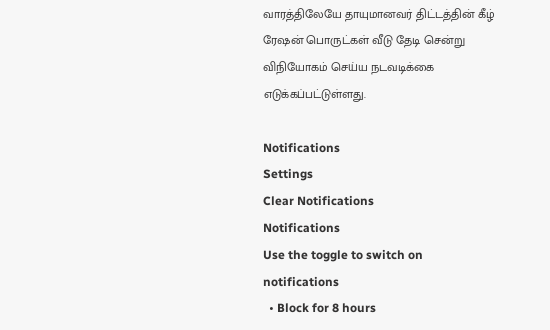வாரத்திலேயே தாயுமானவர் திட்டத்தின் கீழ் ரேஷன் பொருட்கள் வீடு தேடி சென்று விநியோகம் செய்ய நடவடிக்கை எடுக்கப்பட்டுள்ளது.

Notifications
Settings
Clear Notifications
Notifications
Use the toggle to switch on notifications
  • Block for 8 hours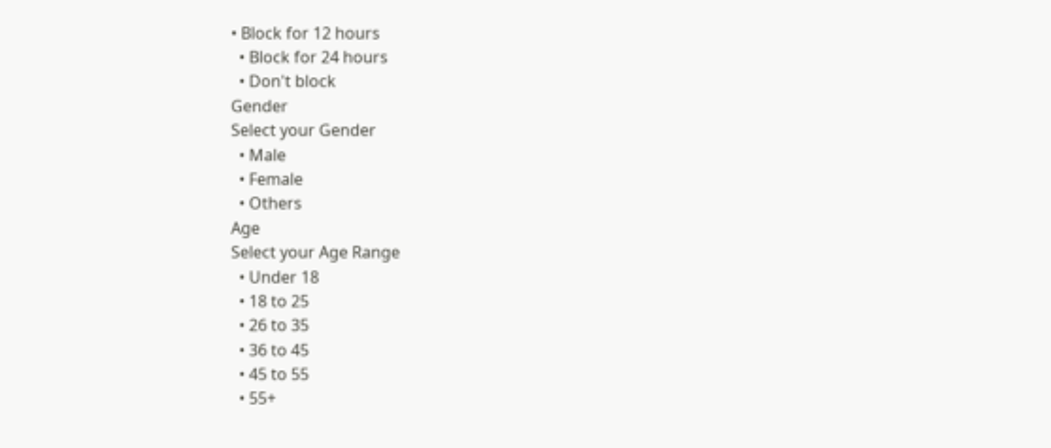• Block for 12 hours
  • Block for 24 hours
  • Don't block
Gender
Select your Gender
  • Male
  • Female
  • Others
Age
Select your Age Range
  • Under 18
  • 18 to 25
  • 26 to 35
  • 36 to 45
  • 45 to 55
  • 55+